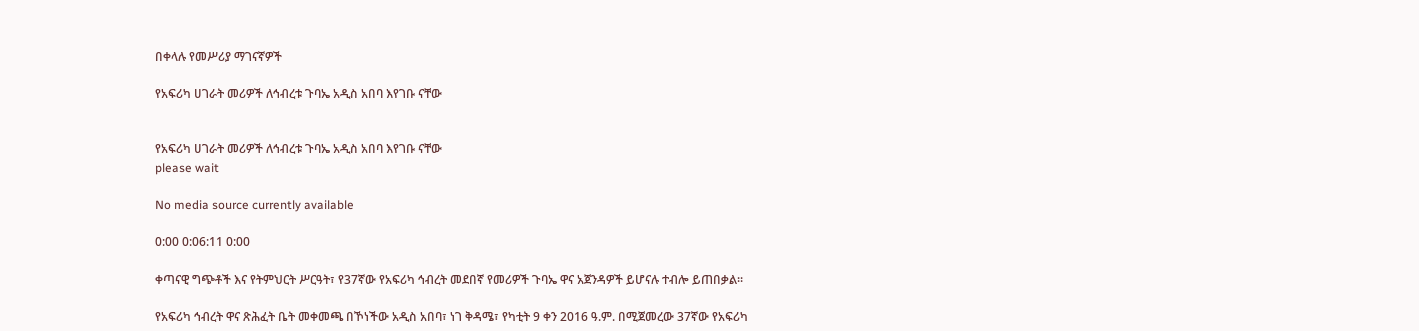በቀላሉ የመሥሪያ ማገናኛዎች

የአፍሪካ ሀገራት መሪዎች ለኅብረቱ ጉባኤ አዲስ አበባ እየገቡ ናቸው


የአፍሪካ ሀገራት መሪዎች ለኅብረቱ ጉባኤ አዲስ አበባ እየገቡ ናቸው
please wait

No media source currently available

0:00 0:06:11 0:00

ቀጣናዊ ግጭቶች እና የትምህርት ሥርዓት፣ የ37ኛው የአፍሪካ ኅብረት መደበኛ የመሪዎች ጉባኤ ዋና አጀንዳዎች ይሆናሉ ተብሎ ይጠበቃል፡፡

የአፍሪካ ኅብረት ዋና ጽሕፈት ቤት መቀመጫ በኾነችው አዲስ አበባ፣ ነገ ቅዳሜ፣ የካቲት 9 ቀን 2016 ዓ.ም. በሚጀመረው 37ኛው የአፍሪካ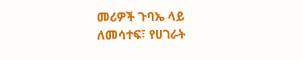መሪዎች ጉባኤ ላይ ለመሳተፍ፣ የሀገራት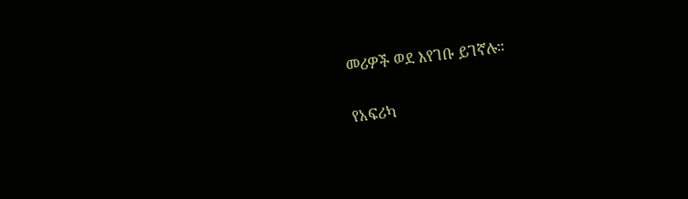መሪዎች ወደ እየገቡ ይገኛሉ።

የአፍሪካ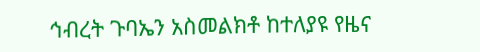ኅብረት ጉባኤን አስመልክቶ ከተለያዩ የዜና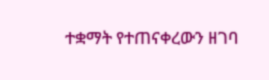ተቋማት የተጠናቀረውን ዘገባ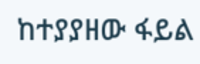ከተያያዘው ፋይል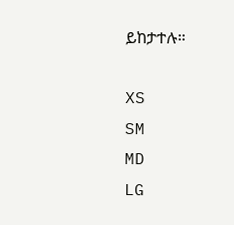ይከታተሉ።

XS
SM
MD
LG